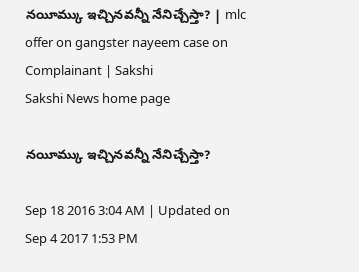నయీమ్కు ఇచ్చినవన్నీ నేనిచ్చేస్తా? | mlc offer on gangster nayeem case on Complainant | Sakshi
Sakshi News home page

నయీమ్కు ఇచ్చినవన్నీ నేనిచ్చేస్తా?

Sep 18 2016 3:04 AM | Updated on Sep 4 2017 1:53 PM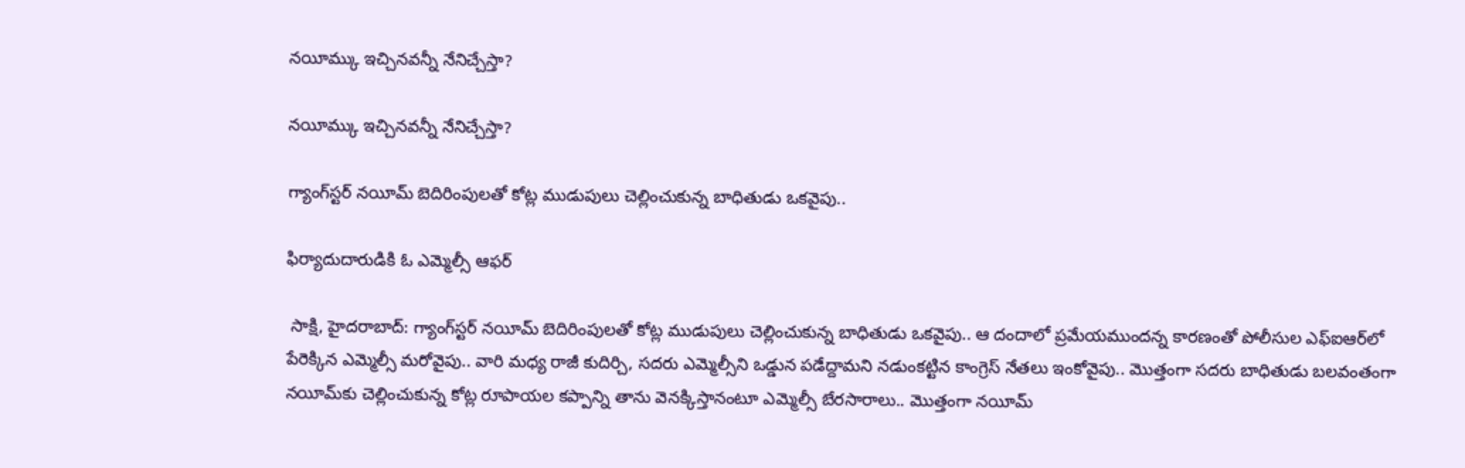నయీమ్కు ఇచ్చినవన్నీ నేనిచ్చేస్తా?

నయీమ్కు ఇచ్చినవన్నీ నేనిచ్చేస్తా?

గ్యాంగ్‌స్టర్ నయీమ్ బెదిరింపులతో కోట్ల ముడుపులు చెల్లించుకున్న బాధితుడు ఒకవైపు..

ఫిర్యాదుదారుడికి ఓ ఎమ్మెల్సీ ఆఫర్

 సాక్షి, హైదరాబాద్: గ్యాంగ్‌స్టర్ నయీమ్ బెదిరింపులతో కోట్ల ముడుపులు చెల్లించుకున్న బాధితుడు ఒకవైపు.. ఆ దందాలో ప్రమేయముందన్న కారణంతో పోలీసుల ఎఫ్‌ఐఆర్‌లో పేరెక్కిన ఎమ్మెల్సీ మరోవైపు.. వారి మధ్య రాజీ కుదిర్చి, సదరు ఎమ్మెల్సీని ఒడ్డున పడేద్దామని నడుంకట్టిన కాంగ్రెస్ నేతలు ఇంకోవైపు.. మొత్తంగా సదరు బాధితుడు బలవంతంగా నయీమ్‌కు చెల్లించుకున్న కోట్ల రూపాయల కప్పాన్ని తాను వెనక్కిస్తానంటూ ఎమ్మెల్సీ బేరసారాలు.. మొత్తంగా నయీమ్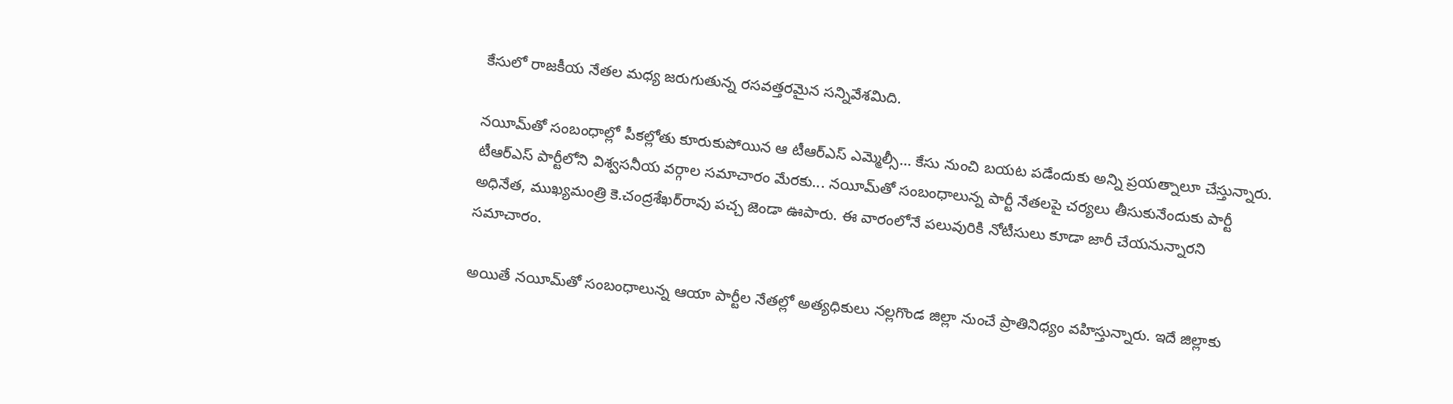కేసులో రాజకీయ నేతల మధ్య జరుగుతున్న రసవత్తరమైన సన్నివేశమిది.

నయీమ్‌తో సంబంధాల్లో పీకల్లోతు కూరుకుపోయిన ఆ టీఆర్‌ఎస్ ఎమ్మెల్సీ... కేసు నుంచి బయట పడేందుకు అన్ని ప్రయత్నాలూ చేస్తున్నారు. టీఆర్‌ఎస్ పార్టీలోని విశ్వసనీయ వర్గాల సమాచారం మేరకు... నయీమ్‌తో సంబంధాలున్న పార్టీ నేతలపై చర్యలు తీసుకునేందుకు పార్టీ అధినేత, ముఖ్యమంత్రి కె.చంద్రశేఖర్‌రావు పచ్చ జెండా ఊపారు. ఈ వారంలోనే పలువురికి నోటీసులు కూడా జారీ చేయనున్నారని సమాచారం.

అయితే నయీమ్‌తో సంబంధాలున్న ఆయా పార్టీల నేతల్లో అత్యధికులు నల్లగొండ జిల్లా నుంచే ప్రాతినిధ్యం వహిస్తున్నారు. ఇదే జిల్లాకు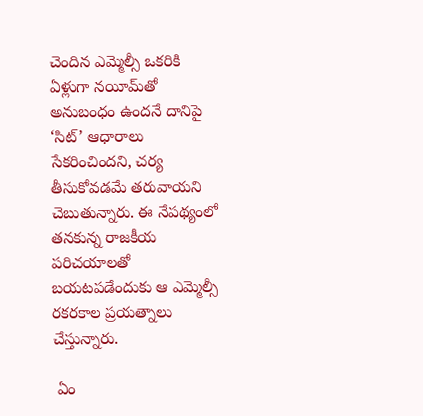చెందిన ఎమ్మెల్సీ ఒకరికి ఏళ్లుగా నయీమ్‌తో అనుబంధం ఉందనే దానిపై ‘సిట్’ ఆధారాలు సేకరించిందని, చర్య తీసుకోవడమే తరువాయని చెబుతున్నారు. ఈ నేపథ్యంలో తనకున్న రాజకీయ పరిచయాలతో బయటపడేందుకు ఆ ఎమ్మెల్సీ రకరకాల ప్రయత్నాలు చేస్తున్నారు.

 ఏం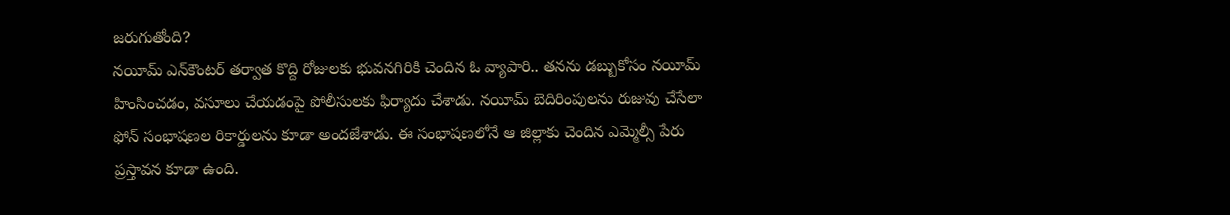జరుగుతోంది?
నయీమ్ ఎన్‌కౌంటర్ తర్వాత కొద్ది రోజులకు భువనగిరికి చెందిన ఓ వ్యాపారి.. తనను డబ్బుకోసం నయీమ్ హింసించడం, వసూలు చేయడంపై పోలీసులకు ఫిర్యాదు చేశాడు. నయీమ్ బెదిరింపులను రుజువు చేసేలా ఫోన్ సంభాషణల రికార్డులను కూడా అందజేశాడు. ఈ సంభాషణలోనే ఆ జిల్లాకు చెందిన ఎమ్మెల్సీ పేరు ప్రస్తావన కూడా ఉంది.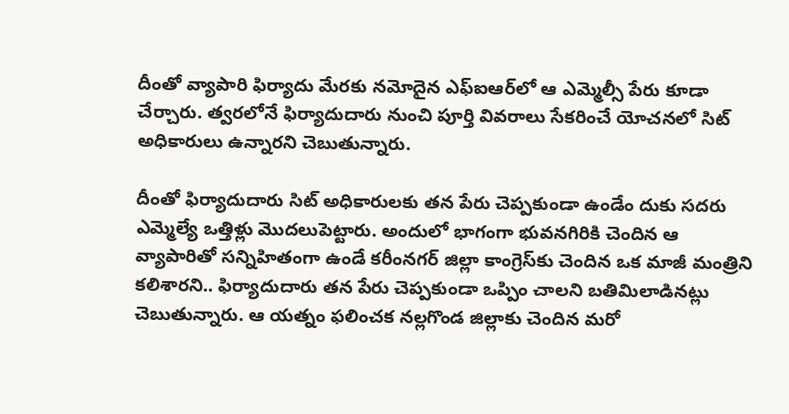దీంతో వ్యాపారి ఫిర్యాదు మేరకు నమోదైన ఎఫ్‌ఐఆర్‌లో ఆ ఎమ్మెల్సీ పేరు కూడా చేర్చారు. త్వరలోనే ఫిర్యాదుదారు నుంచి పూర్తి వివరాలు సేకరించే యోచనలో సిట్ అధికారులు ఉన్నారని చెబుతున్నారు.

దీంతో ఫిర్యాదుదారు సిట్ అధికారులకు తన పేరు చెప్పకుండా ఉండేం దుకు సదరు ఎమ్మెల్యే ఒత్తిళ్లు మొదలుపెట్టారు. అందులో భాగంగా భువనగిరికి చెందిన ఆ వ్యాపారితో సన్నిహితంగా ఉండే కరీంనగర్ జిల్లా కాంగ్రెస్‌కు చెందిన ఒక మాజీ మంత్రిని కలిశారని.. ఫిర్యాదుదారు తన పేరు చెప్పకుండా ఒప్పిం చాలని బతిమిలాడినట్లు చెబుతున్నారు. ఆ యత్నం ఫలించక నల్లగొండ జిల్లాకు చెందిన మరో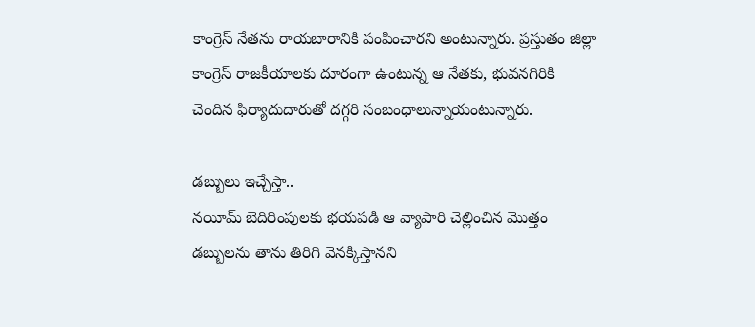కాంగ్రెస్ నేతను రాయబారానికి పంపించారని అంటున్నారు. ప్రస్తుతం జిల్లా కాంగ్రెస్ రాజకీయాలకు దూరంగా ఉంటున్న ఆ నేతకు, భువనగిరికి చెందిన ఫిర్యాదుదారుతో దగ్గరి సంబంధాలున్నాయంటున్నారు.

డబ్బులు ఇచ్చేస్తా..
నయీమ్ బెదిరింపులకు భయపడి ఆ వ్యాపారి చెల్లించిన మొత్తం డబ్బులను తాను తిరిగి వెనక్కిస్తానని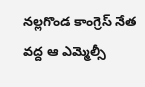నల్లగొండ కాంగ్రెస్ నేత వద్ద ఆ ఎమ్మెల్సీ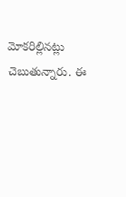మోకరిల్లినట్లు చెబుతున్నారు. ఈ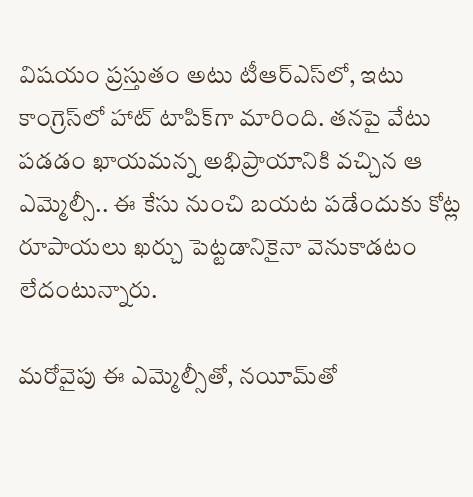విషయం ప్రస్తుతం అటు టీఆర్‌ఎస్‌లో, ఇటు కాంగ్రెస్‌లో హాట్ టాపిక్‌గా మారింది. తనపై వేటు పడడం ఖాయమన్న అభిప్రాయానికి వచ్చిన ఆ ఎమ్మెల్సీ.. ఈ కేసు నుంచి బయట పడేందుకు కోట్ల రూపాయలు ఖర్చు పెట్టడానికైనా వెనుకాడటం లేదంటున్నారు.

మరోవైపు ఈ ఎమ్మెల్సీతో, నయీమ్‌తో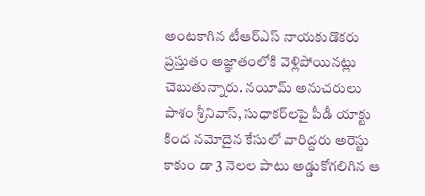అంటకాగిన టీఆర్‌ఎస్ నాయకుడొకరు ప్రస్తుతం అజ్ఞాతంలోకి వెళ్లిపోయినట్లు చెబుతున్నారు. నయీమ్ అనుచరులు పాశం శ్రీనివాస్, సుధాకర్‌లపై పీడీ యాక్టు కింద నమోదైన కేసులో వారిద్దరు అరెస్టు కాకుం డా 3 నెలల పాటు అడ్డుకోగలిగిన ఆ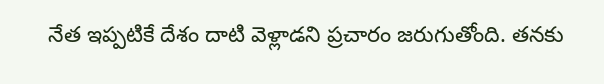నేత ఇప్పటికే దేశం దాటి వెళ్లాడని ప్రచారం జరుగుతోంది. తనకు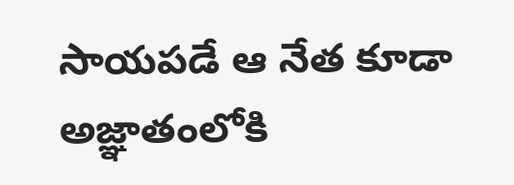సాయపడే ఆ నేత కూడా అజ్ఞాతంలోకి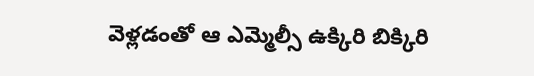వెళ్లడంతో ఆ ఎమ్మెల్సీ ఉక్కిరి బిక్కిరి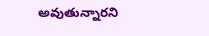అవుతున్నారని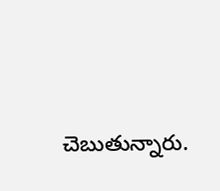చెబుతున్నారు.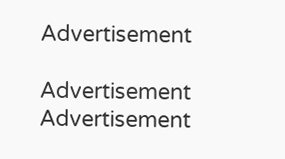Advertisement

Advertisement
Advertisement